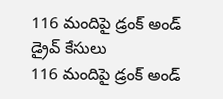116 మందిపై డ్రంక్ అండ్ డ్రైవ్ కేసులు
116 మందిపై డ్రంక్ అండ్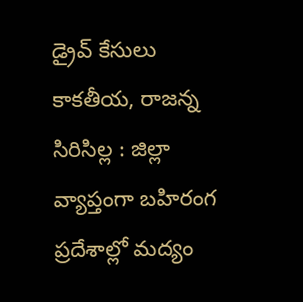డ్రైవ్ కేసులు కాకతీయ, రాజన్న సిరిసిల్ల : జిల్లా వ్యాప్తంగా బహిరంగ ప్రదేశాల్లో మద్యం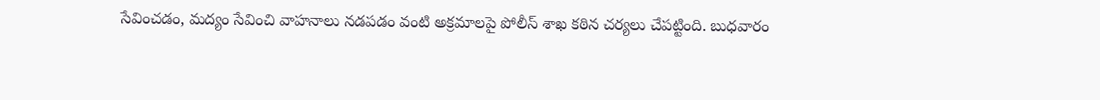సేవించడం, మద్యం సేవించి వాహనాలు నడపడం వంటి అక్రమాలపై పోలీస్ శాఖ కఠిన చర్యలు చేపట్టింది. బుధవారం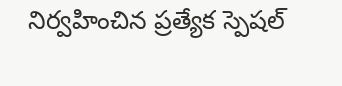నిర్వహించిన ప్రత్యేక స్పెషల్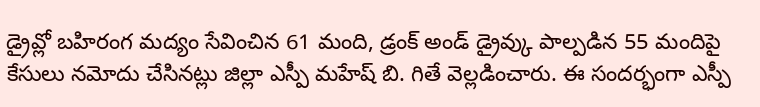డ్రైవ్లో బహిరంగ మద్యం సేవించిన 61 మంది, డ్రంక్ అండ్ డ్రైవ్కు పాల్పడిన 55 మందిపై కేసులు నమోదు చేసినట్లు జిల్లా ఎస్పీ మహేష్ బి. గితే వెల్లడించారు. ఈ సందర్భంగా ఎస్పీ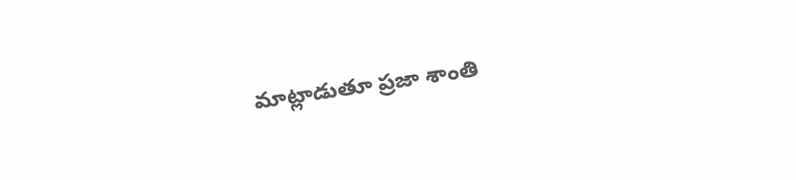మాట్లాడుతూ ప్రజా శాంతి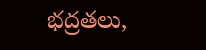భద్రతలు,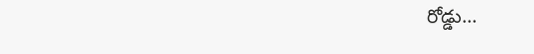రోడ్డు...